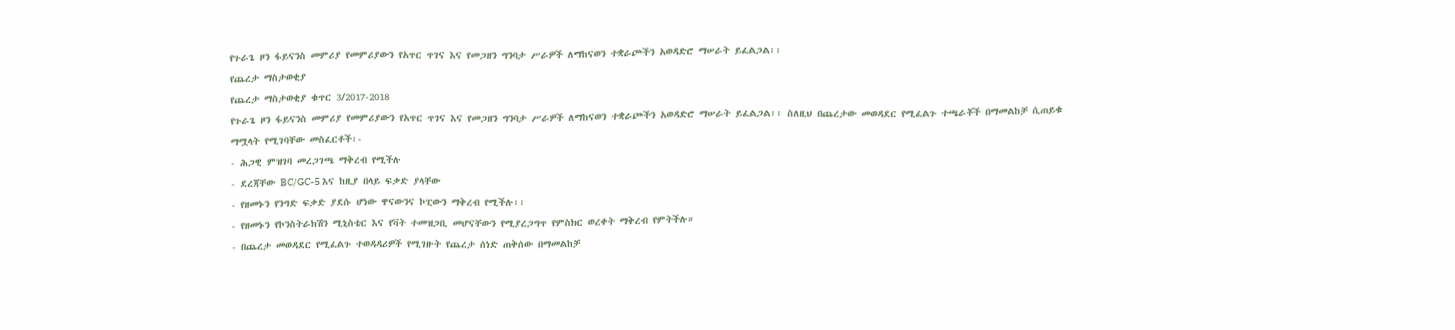የጉራጌ ዞን ፋይናንስ መምሪያ የመምሪያውን የአጥር ጥገና እና የመጋዘን ግንባታ ሥራዎች ለማከናወን ተቋራጮችን አወዳድሮ ማሠራት ይፈልጋል፡፡
የጨረታ ማስታወቂያ
የጨረታ ማስታወቂያ ቁጥር 3/2017-2018
የጉራጌ ዞን ፋይናንስ መምሪያ የመምሪያውን የአጥር ጥገና እና የመጋዘን ግንባታ ሥራዎች ለማከናወን ተቋራጮችን አወዳድሮ ማሠራት ይፈልጋል፡፡ ስለዚህ በጨረታው መወዳደር የሚፈልጉ ተጫራቾች በማመልከቻ ሲጠይቁ ማሟላት የሚገባቸው መስፈርቶች፡-
- ሕጋዊ ምዝገባ መረጋገጫ ማቅረብ የሚችሉ
- ደረጃቸው BC/GC-5 እና ከዚያ በላይ ፍቃድ ያላቸው
- የዘመኑን የንግድ ፍቃድ ያደሱ ሆነው ዋናውንና ኮፒውን ማቅረብ የሚችሉ፡፡
- የዘመኑን የኮንስትራክሽን ሚኒስቴር እና የቫት ተመዝጋቢ መሆናቸውን የሚያረጋግጥ የምስክር ወረቀት ማቅረብ የምትችሉ።
- በጨረታ መወዳደር የሚፈልጉ ተወዳዳሪዎች የሚገዙት የጨረታ ሰነድ ጠቅሰው በማመልከቻ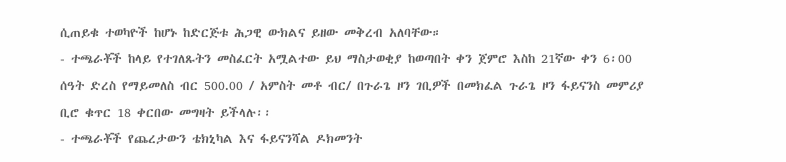ሲጠይቁ ተወካዮች ከሆኑ ከድርጅቱ ሕጋዊ ውክልና ይዘው መቅረብ አለባቸው።
- ተጫራቾች ከላይ የተገለጹትን መስፈርት አሟልተው ይህ ማስታወቂያ ከወጣበት ቀን ጀምሮ እስከ 21ኛው ቀን 6፡00 ሰዓት ድረስ የማይመለስ ብር 500.00 / አምስት መቶ ብር/ በጉራጌ ዞን ገቢዎች በመክፈል ጉራጌ ዞን ፋይናንስ መምሪያ ቢሮ ቁጥር 18 ቀርበው መግዛት ይችላሉ፡፡
- ተጫራቾች የጨረታውን ቴክኒካል እና ፋይናንሻል ዶክመንት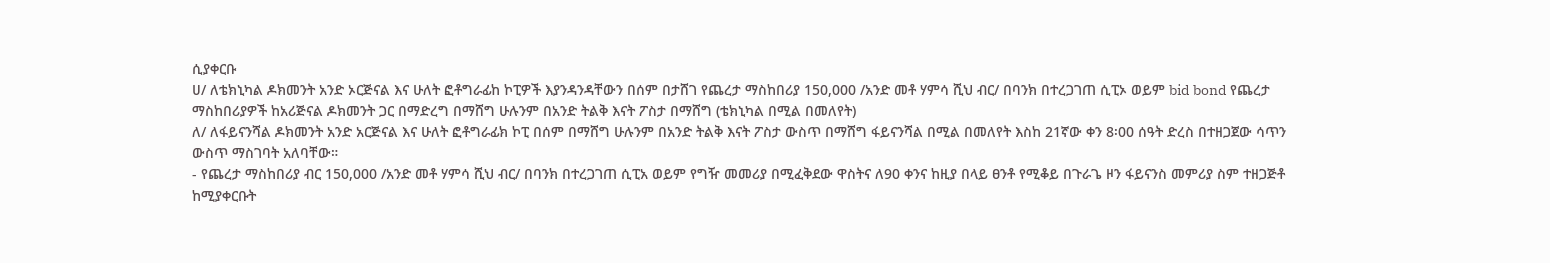ሲያቀርቡ
ሀ/ ለቴክኒካል ዶክመንት አንድ ኦርጅናል እና ሁለት ፎቶግራፊከ ኮፒዎች እያንዳንዳቸውን በሰም በታሸገ የጨረታ ማስከበሪያ 150,000 /አንድ መቶ ሃምሳ ሺህ ብር/ በባንክ በተረጋገጠ ሲፒኦ ወይም bid bond የጨረታ ማስከበሪያዎች ከአሪጅናል ዶክመንት ጋር በማድረግ በማሸግ ሁሉንም በአንድ ትልቅ እናት ፖስታ በማሸግ (ቴክኒካል በሚል በመለየት)
ለ/ ለፋይናንሻል ዶክመንት አንድ አርጅናል እና ሁለት ፎቶግራፊክ ኮፒ በሰም በማሸግ ሁሉንም በአንድ ትልቅ እናት ፖስታ ውስጥ በማሸግ ፋይናንሻል በሚል በመለየት እስከ 21ኛው ቀን 8፡00 ሰዓት ድረስ በተዘጋጀው ሳጥን ውስጥ ማስገባት አለባቸው።
- የጨረታ ማስከበሪያ ብር 150,000 /አንድ መቶ ሃምሳ ሺህ ብር/ በባንክ በተረጋገጠ ሲፒአ ወይም የግዥ መመሪያ በሚፈቅደው ዋስትና ለ90 ቀንና ከዚያ በላይ ፀንቶ የሚቆይ በጉራጌ ዞን ፋይናንስ መምሪያ ስም ተዘጋጅቶ ከሚያቀርቡት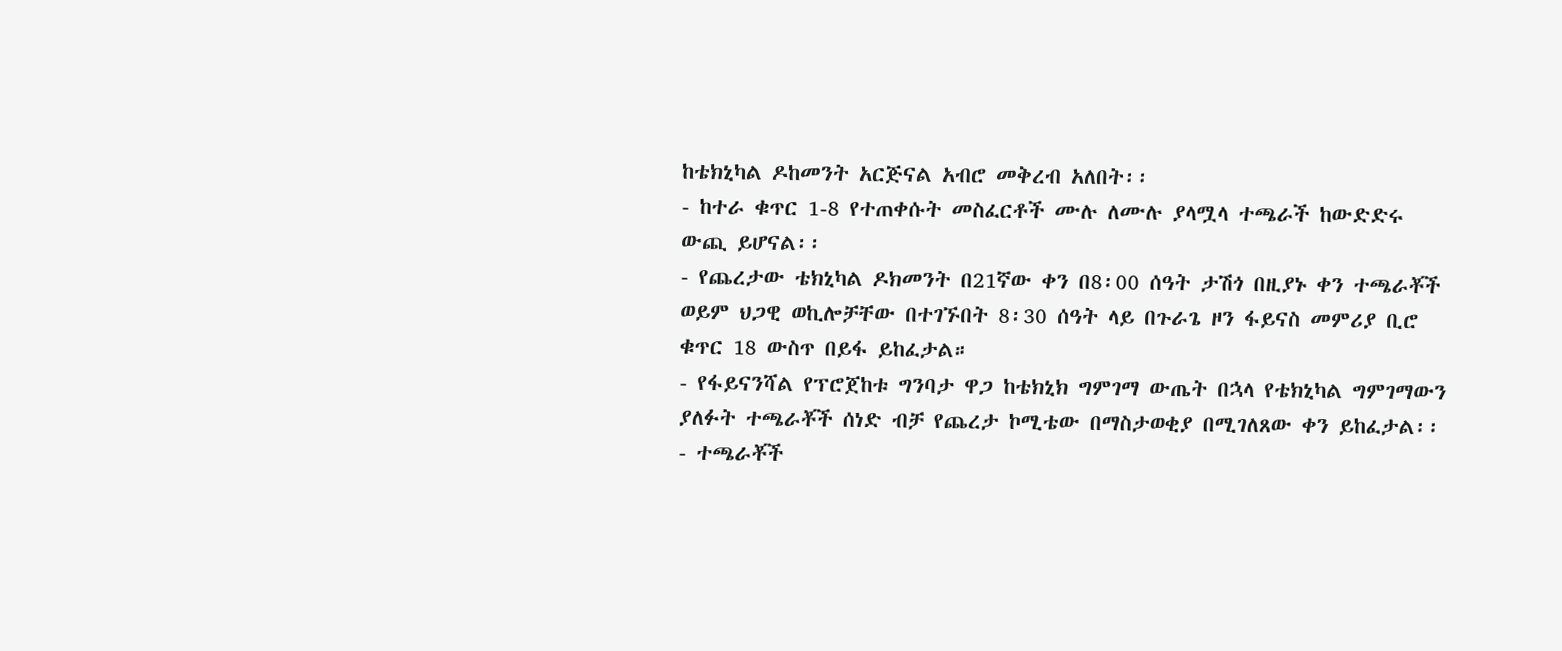ከቴክኒካል ዶከመንት አርጅናል አብሮ መቅረብ አለበት፡፡
- ከተራ ቁጥር 1-8 የተጠቀሱት መስፈርቶች ሙሉ ለሙሉ ያላሟላ ተጫራች ከውድድሩ ውጪ ይሆናል፡፡
- የጨረታው ቴክኒካል ዶክመንት በ21ኛው ቀን በ8፡00 ሰዓት ታሽጎ በዚያኑ ቀን ተጫራቾች ወይም ህጋዊ ወኪሎቻቸው በተገኙበት 8፡30 ሰዓት ላይ በጉራጌ ዞን ፋይናስ መምሪያ ቢሮ ቁጥር 18 ውስጥ በይፋ ይከፈታል።
- የፋይናንሻል የፕሮጀከቱ ግንባታ ዋጋ ከቴክኒክ ግምገማ ውጤት በኋላ የቴክኒካል ግምገማውን ያለፉት ተጫራቾች ሰነድ ብቻ የጨረታ ኮሚቴው በማስታወቂያ በሚገለጸው ቀን ይከፈታል፡፡
- ተጫራቾች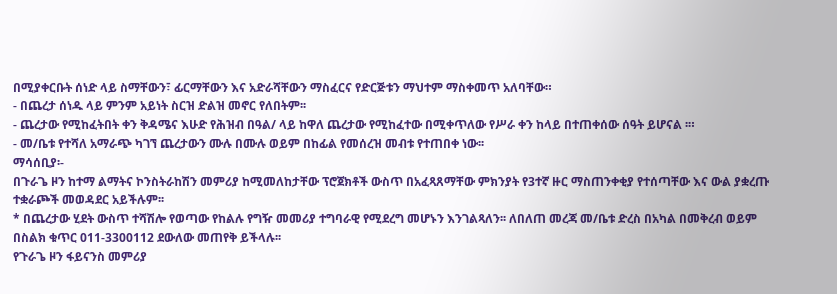በሚያቀርቡት ሰነድ ላይ ስማቸውን፣ ፊርማቸውን እና አድራሻቸውን ማስፈርና የድርጅቱን ማህተም ማስቀመጥ አለባቸው።
- በጨረታ ሰነዱ ላይ ምንም አይነት ስርዝ ድልዝ መኖር የለበትም፡፡
- ጨረታው የሚከፈትበት ቀን ቅዳሜና እሁድ የሕዝብ በዓል/ ላይ ከዋለ ጨረታው የሚከፈተው በሚቀጥለው የሥራ ቀን ከላይ በተጠቀሰው ሰዓት ይሆናል ፡።
- መ/ቤቱ የተሻለ አማራጭ ካገኘ ጨረታውን ሙሉ በሙሉ ወይም በከፊል የመሰረዝ መብቱ የተጠበቀ ነው፡፡
ማሳሰቢያ፡-
በጉራጌ ዞን ከተማ ልማትና ኮንስትራከሽን መምሪያ ከሚመለከታቸው ፕሮጀክቶች ውስጥ በአፈጻጸማቸው ምክንያት የ3ተኛ ዙር ማስጠንቀቂያ የተሰጣቸው እና ውል ያቋረጡ ተቋራጮች መወዳደር አይችሉም፡፡
* በጨረታው ሂደት ውስጥ ተሻሽሎ የወጣው የከልሉ የግዥ መመሪያ ተግባራዊ የሚደረግ መሆኑን እንገልጻለን፡፡ ለበለጠ መረጃ መ/ቤቱ ድረስ በአካል በመቅረብ ወይም በስልክ ቁጥር 011-3300112 ደውለው መጠየቅ ይችላሉ፡፡
የጉራጌ ዞን ፋይናንስ መምሪያ